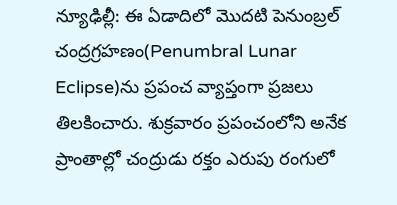న్యూఢిల్లీ: ఈ ఏడాదిలో మొదటి పెనుంబ్రల్ చంద్రగ్రహణం(Penumbral Lunar Eclipse)ను ప్రపంచ వ్యాప్తంగా ప్రజలు తిలకించారు. శుక్రవారం ప్రపంచంలోని అనేక ప్రాంతాల్లో చంద్రుడు రక్తం ఎరుపు రంగులో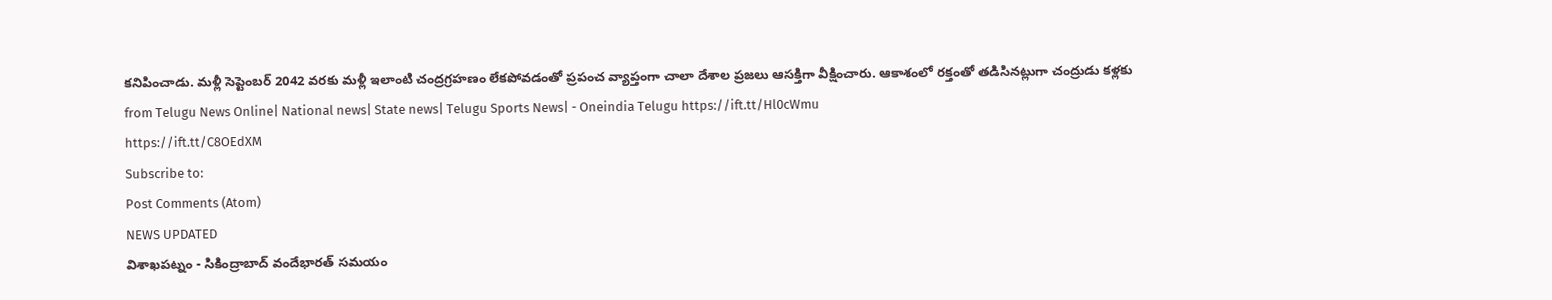కనిపించాడు. మళ్లీ సెప్టెంబర్ 2042 వరకు మళ్లీ ఇలాంటి చంద్రగ్రహణం లేకపోవడంతో ప్రపంచ వ్యాప్తంగా చాలా దేశాల ప్రజలు ఆసక్తిగా వీక్షించారు. ఆకాశంలో రక్తంతో తడిసినట్లుగా చంద్రుడు కళ్లకు
from Telugu News Online| National news| State news| Telugu Sports News| - Oneindia Telugu https://ift.tt/Hl0cWmu
https://ift.tt/C8OEdXM
Subscribe to:
Post Comments (Atom)
NEWS UPDATED
విశాఖపట్నం - సికింద్రాబాద్ వందేభారత్ సమయం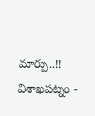మార్పు..!!
విశాఖపట్నం -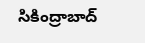సికింద్రాబాద్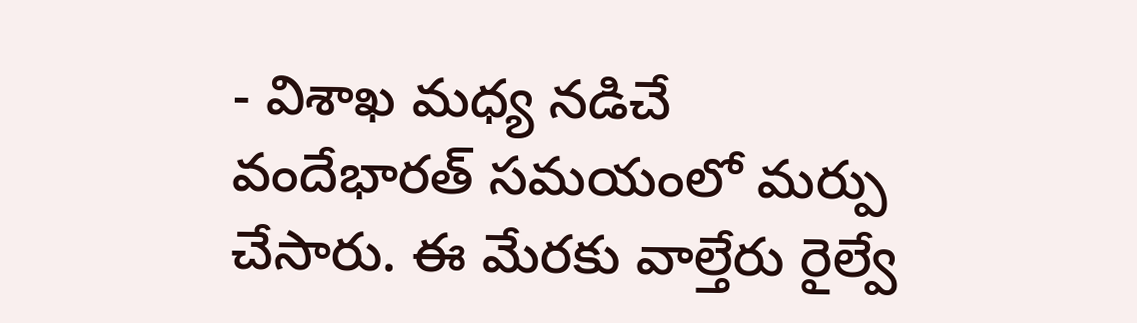- విశాఖ మధ్య నడిచే వందేభారత్ సమయంలో మర్పు చేసారు. ఈ మేరకు వాల్తేరు రైల్వే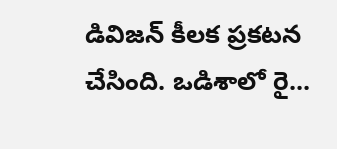డివిజన్ కీలక ప్రకటన చేసింది. ఒడిశాలో రై...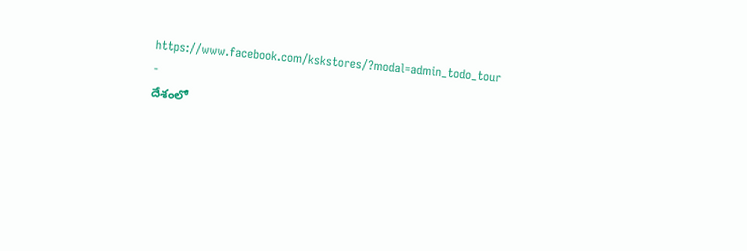https://www.facebook.com/kskstores/?modal=admin_todo_tour
-
దేశంలో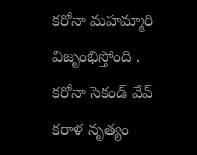కరోనా మహమ్మారి విజృంభిస్తోంది . కరోనా సెకండ్ వేవ్ కరాళ నృత్యం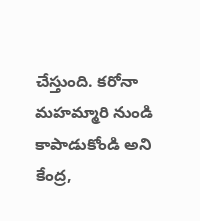చేస్తుంది. కరోనా మహమ్మారి నుండి కాపాడుకోండి అని కేంద్ర,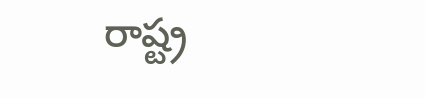రాష్ట్ర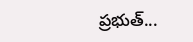ప్రభుత్...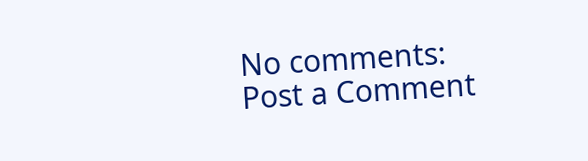No comments:
Post a Comment